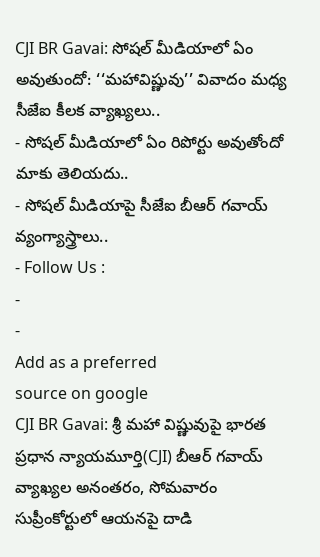CJI BR Gavai: సోషల్ మీడియాలో ఏం అవుతుందో: ‘‘మహావిష్ణువు’’ వివాదం మధ్య సీజేఐ కీలక వ్యాఖ్యలు..
- సోషల్ మీడియాలో ఏం రిపోర్టు అవుతోందో మాకు తెలియదు..
- సోషల్ మీడియాపై సీజేఐ బీఆర్ గవాయ్ వ్యంగ్యాస్త్రాలు..
- Follow Us :
-
-
Add as a preferred
source on google
CJI BR Gavai: శ్రీ మహా విష్ణువుపై భారత ప్రధాన న్యాయమూర్తి(CJI) బీఆర్ గవాయ్ వ్యాఖ్యల అనంతరం, సోమవారం సుప్రీంకోర్టులో ఆయనపై దాడి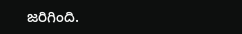జరిగింది.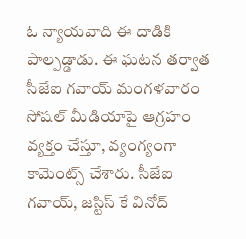ఓ న్యాయవాది ఈ దాడికి పాల్పడ్డాడు. ఈ ఘటన తర్వాత సీజేఐ గవాయ్ మంగళవారం సోషల్ మీడియాపై ఆగ్రహం వ్యక్తం చేస్తూ, వ్యంగ్యంగా కామెంట్స్ చేశారు. సీజేఐ గవాయ్, జస్టిస్ కే వినోద్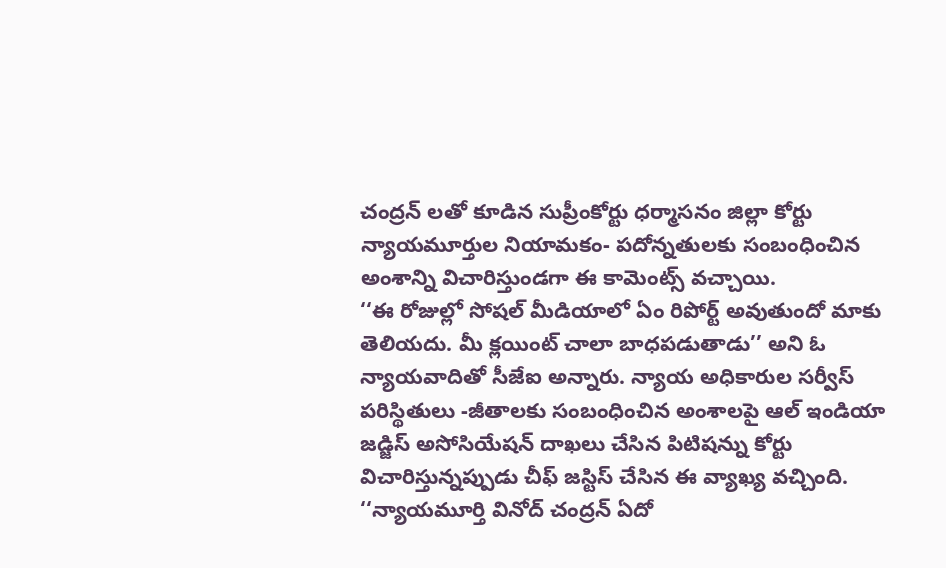చంద్రన్ లతో కూడిన సుప్రీంకోర్టు ధర్మాసనం జిల్లా కోర్టు న్యాయమూర్తుల నియామకం- పదోన్నతులకు సంబంధించిన అంశాన్ని విచారిస్తుండగా ఈ కామెంట్స్ వచ్చాయి.
‘‘ఈ రోజుల్లో సోషల్ మీడియాలో ఏం రిపోర్ట్ అవుతుందో మాకు తెలియదు. మీ క్లయింట్ చాలా బాధపడుతాడు’’ అని ఓ న్యాయవాదితో సీజేఐ అన్నారు. న్యాయ అధికారుల సర్వీస్ పరిస్థితులు -జీతాలకు సంబంధించిన అంశాలపై ఆల్ ఇండియా జడ్జిస్ అసోసియేషన్ దాఖలు చేసిన పిటిషన్ను కోర్టు విచారిస్తున్నప్పుడు చీఫ్ జస్టిస్ చేసిన ఈ వ్యాఖ్య వచ్చింది. ‘‘న్యాయమూర్తి వినోద్ చంద్రన్ ఏదో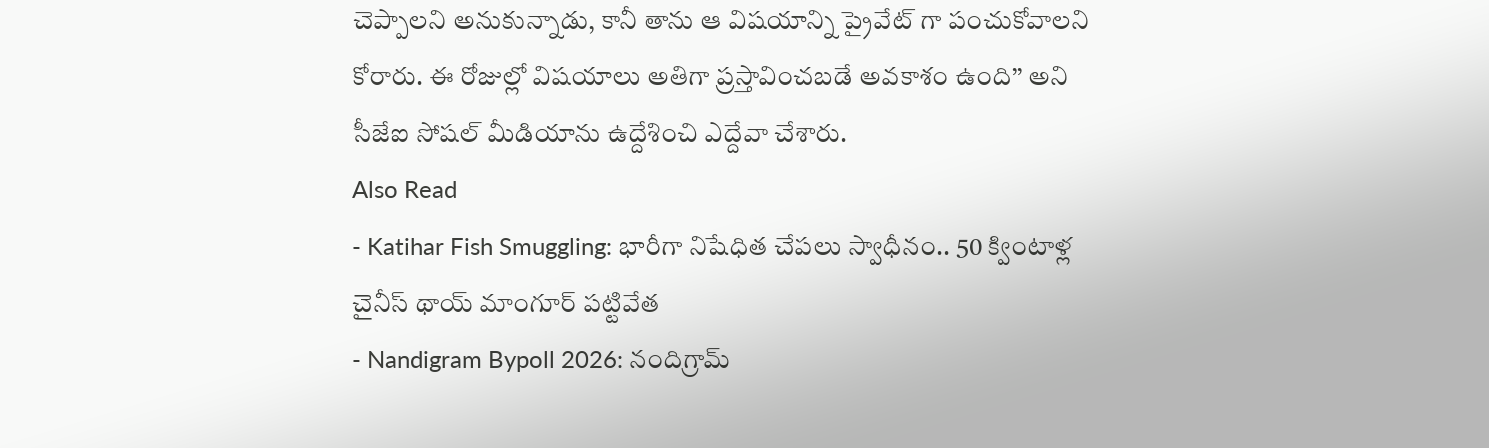చెప్పాలని అనుకున్నాడు, కానీ తాను ఆ విషయాన్ని ప్రైవేట్ గా పంచుకోవాలని కోరారు. ఈ రోజుల్లో విషయాలు అతిగా ప్రస్తావించబడే అవకాశం ఉంది’’ అని సీజేఐ సోషల్ మీడియాను ఉద్దేశించి ఎద్దేవా చేశారు.
Also Read
- Katihar Fish Smuggling: భారీగా నిషేధిత చేపలు స్వాధీనం.. 50 క్వింటాళ్ల చైనీస్ థాయ్ మాంగూర్ పట్టివేత
- Nandigram Bypoll 2026: నందిగ్రామ్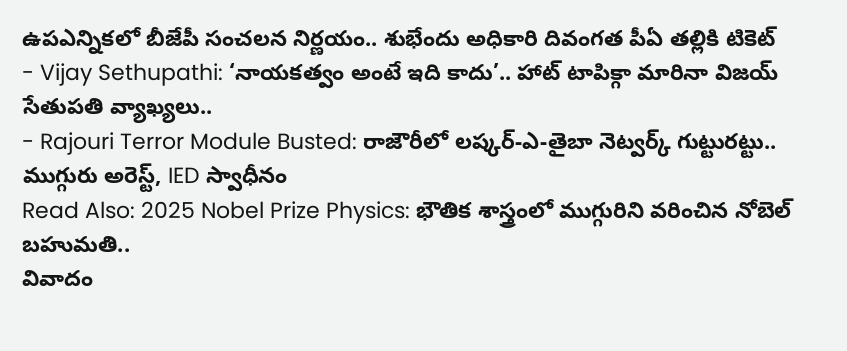ఉపఎన్నికలో బీజేపీ సంచలన నిర్ణయం.. శుభేందు అధికారి దివంగత పీఏ తల్లికి టికెట్
- Vijay Sethupathi: ‘నాయకత్వం అంటే ఇది కాదు’.. హాట్ టాపిక్గా మారినా విజయ్ సేతుపతి వ్యాఖ్యలు..
- Rajouri Terror Module Busted: రాజౌరీలో లష్కర్-ఎ-తైబా నెట్వర్క్ గుట్టురట్టు.. ముగ్గురు అరెస్ట్, IED స్వాధీనం
Read Also: 2025 Nobel Prize Physics: భౌతిక శాస్త్రంలో ముగ్గురిని వరించిన నోబెల్ బహుమతి..
వివాదం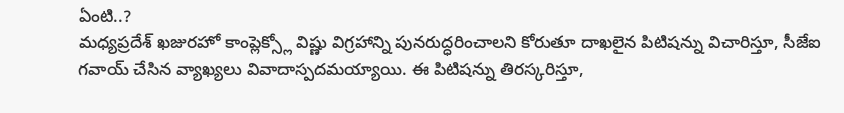ఏంటి..?
మధ్యప్రదేశ్ ఖజురహో కాంప్లెక్స్లో విష్ణు విగ్రహాన్ని పునరుద్ధరించాలని కోరుతూ దాఖలైన పిటిషన్ను విచారిస్తూ, సీజేఐ గవాయ్ చేసిన వ్యాఖ్యలు వివాదాస్పదమయ్యాయి. ఈ పిటిషన్ను తిరస్కరిస్తూ,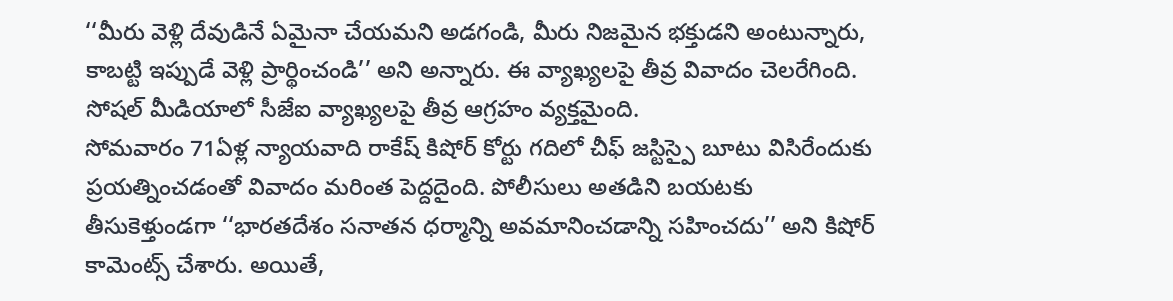‘‘మీరు వెళ్లి దేవుడినే ఏమైనా చేయమని అడగండి, మీరు నిజమైన భక్తుడని అంటున్నారు, కాబట్టి ఇప్పుడే వెళ్లి ప్రార్థించండి’’ అని అన్నారు. ఈ వ్యాఖ్యలపై తీవ్ర వివాదం చెలరేగింది. సోషల్ మీడియాలో సీజేఐ వ్యాఖ్యలపై తీవ్ర ఆగ్రహం వ్యక్తమైంది.
సోమవారం 71ఏళ్ల న్యాయవాది రాకేష్ కిషోర్ కోర్టు గదిలో చీఫ్ జస్టిస్పై బూటు విసిరేందుకు ప్రయత్నించడంతో వివాదం మరింత పెద్దదైంది. పోలీసులు అతడిని బయటకు తీసుకెళ్తుండగా ‘‘భారతదేశం సనాతన ధర్మాన్ని అవమానించడాన్ని సహించదు’’ అని కిషోర్ కామెంట్స్ చేశారు. అయితే,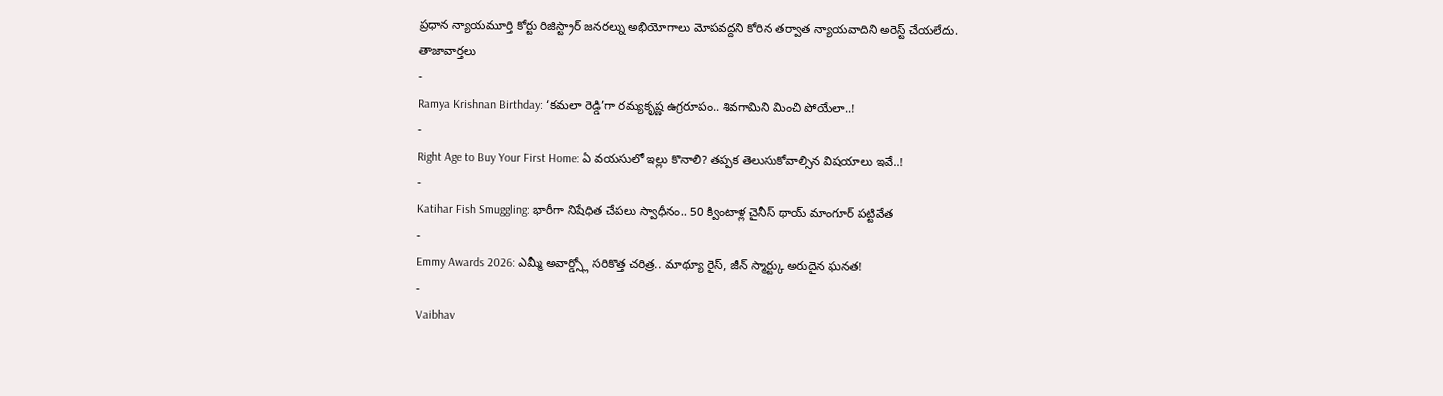ప్రధాన న్యాయమూర్తి కోర్టు రిజిస్ట్రార్ జనరల్ను అభియోగాలు మోపవద్దని కోరిన తర్వాత న్యాయవాదిని అరెస్ట్ చేయలేదు.
తాజావార్తలు
-
Ramya Krishnan Birthday: ‘కమలా రెడ్డి’గా రమ్యకృష్ణ ఉగ్రరూపం.. శివగామిని మించి పోయేలా..!
-
Right Age to Buy Your First Home: ఏ వయసులో ఇల్లు కొనాలి? తప్పక తెలుసుకోవాల్సిన విషయాలు ఇవే..!
-
Katihar Fish Smuggling: భారీగా నిషేధిత చేపలు స్వాధీనం.. 50 క్వింటాళ్ల చైనీస్ థాయ్ మాంగూర్ పట్టివేత
-
Emmy Awards 2026: ఎమ్మీ అవార్డ్స్లో సరికొత్త చరిత్ర.. మాథ్యూ రైస్, జీన్ స్మార్ట్కు అరుదైన ఘనత!
-
Vaibhav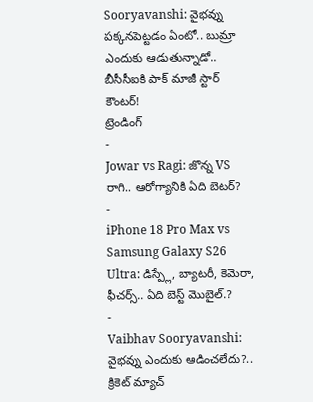Sooryavanshi: వైభవ్ను పక్కనపెట్టడం ఏంటో.. బుమ్రా ఎందుకు ఆడుతున్నాడో.. బీసీసీఐకి పాక్ మాజీ స్టార్ కౌంటర్!
ట్రెండింగ్
-
Jowar vs Ragi: జొన్న VS రాగి.. ఆరోగ్యానికి ఏది బెటర్?
-
iPhone 18 Pro Max vs Samsung Galaxy S26 Ultra: డిస్ప్లే, బ్యాటరీ, కెమెరా, ఫీచర్స్.. ఏది బెస్ట్ మొబైల్.?
-
Vaibhav Sooryavanshi: వైభవ్ను ఎందుకు ఆడించలేదు?.. క్రికెట్ మ్యాచ్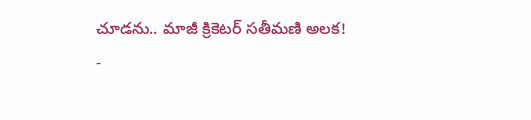చూడను.. మాజీ క్రికెటర్ సతీమణి అలక!
-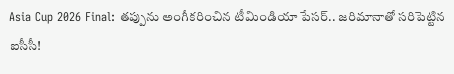Asia Cup 2026 Final: తప్పును అంగీకరించిన టీమిండియా పేసర్.. జరిమానాతో సరిపెట్టిన ఐసీసీ!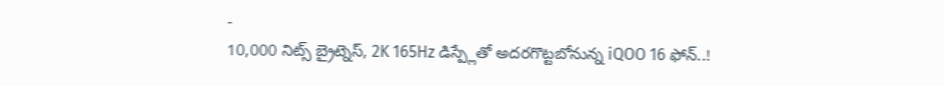-
10,000 నిట్స్ బ్రైట్నెస్, 2K 165Hz డిస్ప్లేతో అదరగొట్టబోనున్న iQOO 16 ఫోన్..!